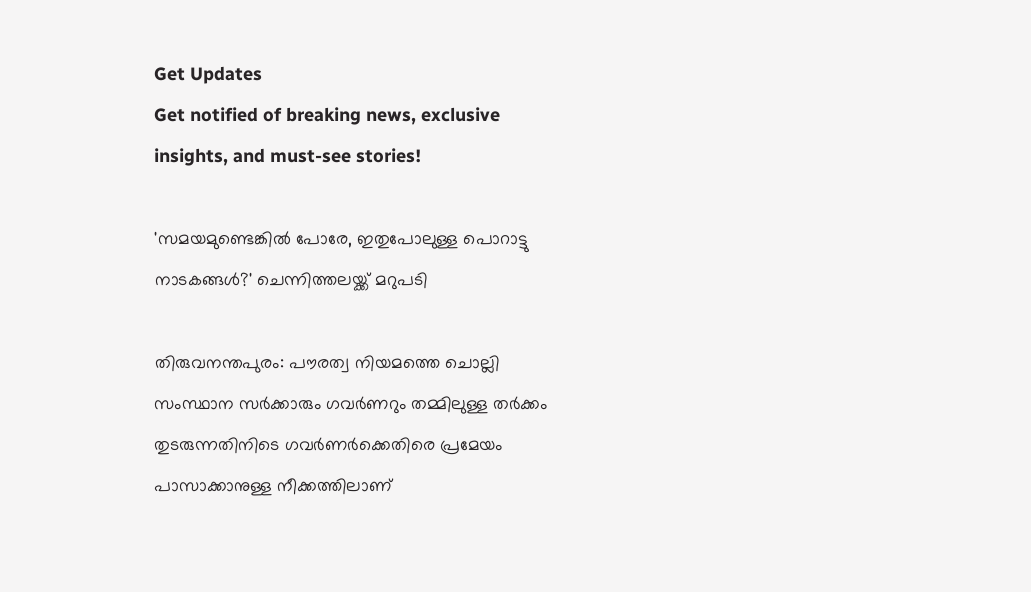Get Updates
Get notified of breaking news, exclusive insights, and must-see stories!

'സമയമുണ്ടെങ്കിൽ പോരേ, ഇതുപോലുള്ള പൊറാട്ടു നാടകങ്ങൾ?' ചെന്നിത്തലയ്ക്ക് മറുപടി

തിരുവനന്തപുരം: പൗരത്വ നിയമത്തെ ചൊല്ലി സംസ്ഥാന സര്‍ക്കാരും ഗവര്‍ണറും തമ്മിലുള്ള തര്‍ക്കം തുടരുന്നതിനിടെ ഗവര്‍ണര്‍ക്കെതിരെ പ്രമേയം പാസാക്കാനുള്ള നീക്കത്തിലാണ്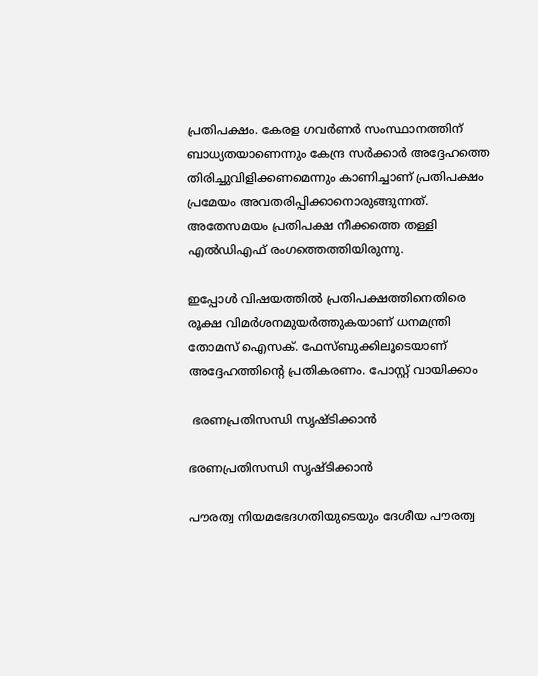പ്രതിപക്ഷം. കേരള ഗവര്‍ണര്‍ സംസ്ഥാനത്തിന് ബാധ്യതയാണെന്നും കേന്ദ്ര സര്‍ക്കാര്‍ അദ്ദേഹത്തെ തിരിച്ചുവിളിക്കണമെന്നും കാണിച്ചാണ് പ്രതിപക്ഷം പ്രമേയം അവതരിപ്പിക്കാനൊരുങ്ങുന്നത്. അതേസമയം പ്രതിപക്ഷ നീക്കത്തെ തള്ളി എല്‍ഡിഎഫ് രംഗത്തെത്തിയിരുന്നു.

ഇപ്പോള്‍ വിഷയത്തില്‍ പ്രതിപക്ഷത്തിനെതിരെ രൂക്ഷ വിമര്‍ശനമുയര്‍ത്തുകയാണ് ധനമന്ത്രി തോമസ് ഐസക്. ഫേസ്ബുക്കിലൂടെയാണ് അദ്ദേഹത്തിന്‍റെ പ്രതികരണം. പോസ്റ്റ് വായിക്കാം

 ഭരണപ്രതിസന്ധി സൃഷ്ടിക്കാന്‍

ഭരണപ്രതിസന്ധി സൃഷ്ടിക്കാന്‍

പൗരത്വ നിയമഭേദഗതിയുടെയും ദേശീയ പൗരത്വ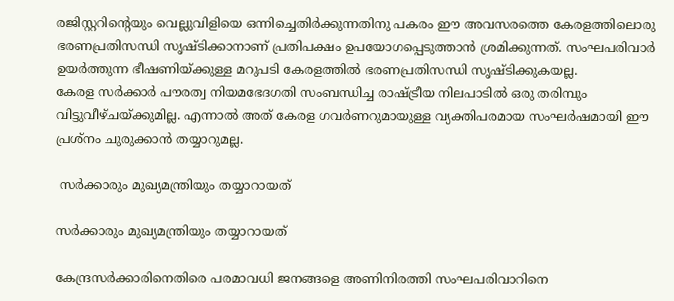രജിസ്റ്ററിന്റെയും വെല്ലുവിളിയെ ഒന്നിച്ചെതിർക്കുന്നതിനു പകരം ഈ അവസരത്തെ കേരളത്തിലൊരു ഭരണപ്രതിസന്ധി സൃഷ്ടിക്കാനാണ് പ്രതിപക്ഷം ഉപയോഗപ്പെടുത്താൻ ശ്രമിക്കുന്നത്. സംഘപരിവാർ ഉയർത്തുന്ന ഭീഷണിയ്ക്കുള്ള മറുപടി കേരളത്തിൽ ഭരണപ്രതിസന്ധി സൃഷ്ടിക്കുകയല്ല.
കേരള സർക്കാർ പൗരത്വ നിയമഭേദഗതി സംബന്ധിച്ച രാഷ്ട്രീയ നിലപാടിൽ ഒരു തരിമ്പും വിട്ടുവീഴ്ചയ്ക്കുമില്ല. എന്നാൽ അത് കേരള ഗവർണറുമായുള്ള വ്യക്തിപരമായ സംഘർഷമായി ഈ പ്രശ്നം ചുരുക്കാൻ തയ്യാറുമല്ല.

 സർക്കാരും മുഖ്യമന്ത്രിയും തയ്യാറായത്

സർക്കാരും മുഖ്യമന്ത്രിയും തയ്യാറായത്

കേന്ദ്രസർക്കാരിനെതിരെ പരമാവധി ജനങ്ങളെ അണിനിരത്തി സംഘപരിവാറിനെ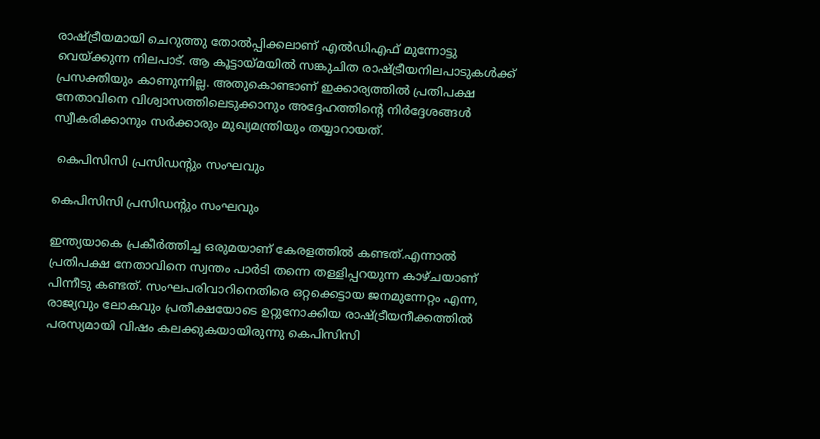രാഷ്ട്രീയമായി ചെറുത്തു തോൽപ്പിക്കലാണ് എൽഡിഎഫ് മുന്നോട്ടു വെയ്ക്കുന്ന നിലപാട്. ആ കൂട്ടായ്മയിൽ സങ്കുചിത രാഷ്ട്രീയനിലപാടുകൾക്ക് പ്രസക്തിയും കാണുന്നില്ല. അതുകൊണ്ടാണ് ഇക്കാര്യത്തിൽ പ്രതിപക്ഷ നേതാവിനെ വിശ്വാസത്തിലെടുക്കാനും അദ്ദേഹത്തിന്റെ നിർദ്ദേശങ്ങൾ സ്വീകരിക്കാനും സർക്കാരും മുഖ്യമന്ത്രിയും തയ്യാറായത്.

 കെപിസിസി പ്രസിഡന്റും സംഘവും

കെപിസിസി പ്രസിഡന്റും സംഘവും

ഇന്ത്യയാകെ പ്രകീർത്തിച്ച ഒരുമയാണ് കേരളത്തിൽ കണ്ടത്.എന്നാൽ പ്രതിപക്ഷ നേതാവിനെ സ്വന്തം പാർടി തന്നെ തള്ളിപ്പറയുന്ന കാഴ്ചയാണ് പിന്നീടു കണ്ടത്. സംഘപരിവാറിനെതിരെ ഒറ്റക്കെട്ടായ ജനമുന്നേറ്റം എന്ന, രാജ്യവും ലോകവും പ്രതീക്ഷയോടെ ഉറ്റുനോക്കിയ രാഷ്ട്രീയനീക്കത്തിൽ പരസ്യമായി വിഷം കലക്കുകയായിരുന്നു കെപിസിസി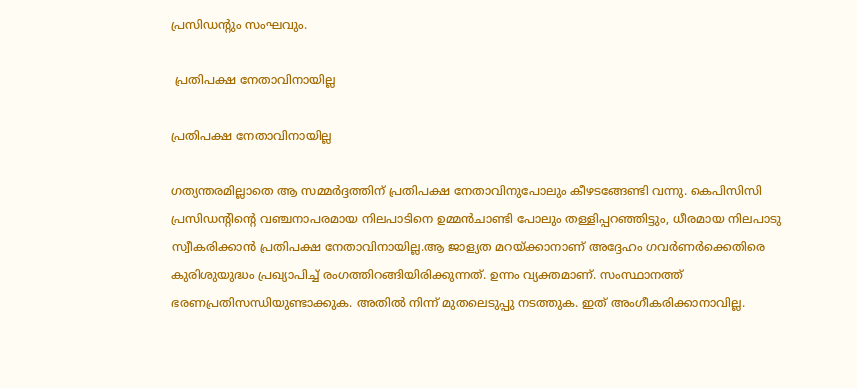പ്രസിഡന്റും സംഘവും.

 പ്രതിപക്ഷ നേതാവിനായില്ല

പ്രതിപക്ഷ നേതാവിനായില്ല

ഗത്യന്തരമില്ലാതെ ആ സമ്മർദ്ദത്തിന് പ്രതിപക്ഷ നേതാവിനുപോലും കീഴടങ്ങേണ്ടി വന്നു. കെപിസിസി പ്രസിഡന്റിന്റെ വഞ്ചനാപരമായ നിലപാടിനെ ഉമ്മൻചാണ്ടി പോലും തള്ളിപ്പറഞ്ഞിട്ടും, ധീരമായ നിലപാടു സ്വീകരിക്കാൻ പ്രതിപക്ഷ നേതാവിനായില്ല.ആ ജാള്യത മറയ്ക്കാനാണ് അദ്ദേഹം ഗവർണർക്കെതിരെ കുരിശുയുദ്ധം പ്രഖ്യാപിച്ച് രംഗത്തിറങ്ങിയിരിക്കുന്നത്. ഉന്നം വ്യക്തമാണ്. സംസ്ഥാനത്ത് ഭരണപ്രതിസന്ധിയുണ്ടാക്കുക. അതിൽ നിന്ന് മുതലെടുപ്പു നടത്തുക. ഇത് അംഗീകരിക്കാനാവില്ല.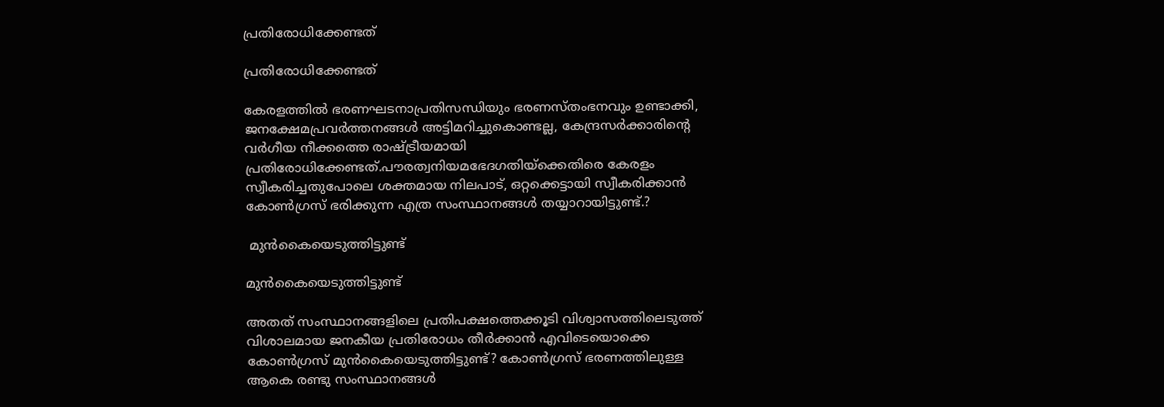പ്രതിരോധിക്കേണ്ടത്

പ്രതിരോധിക്കേണ്ടത്

കേരളത്തിൽ ഭരണഘടനാപ്രതിസന്ധിയും ഭരണസ്തംഭനവും ഉണ്ടാക്കി, ജനക്ഷേമപ്രവർത്തനങ്ങൾ അട്ടിമറിച്ചുകൊണ്ടല്ല, കേന്ദ്രസർക്കാരിന്റെ വർഗീയ നീക്കത്തെ രാഷ്ട്രീയമായി പ്രതിരോധിക്കേണ്ടത്.പൗരത്വനിയമഭേദഗതിയ്ക്കെതിരെ കേരളം സ്വീകരിച്ചതുപോലെ ശക്തമായ നിലപാട്, ഒറ്റക്കെട്ടായി സ്വീകരിക്കാൻ കോൺഗ്രസ് ഭരിക്കുന്ന എത്ര സംസ്ഥാനങ്ങൾ തയ്യാറായിട്ടുണ്ട്.?

 മുൻകൈയെടുത്തിട്ടുണ്ട്

മുൻകൈയെടുത്തിട്ടുണ്ട്

അതത് സംസ്ഥാനങ്ങളിലെ പ്രതിപക്ഷത്തെക്കൂടി വിശ്വാസത്തിലെടുത്ത് വിശാലമായ ജനകീയ പ്രതിരോധം തീർക്കാൻ എവിടെയൊക്കെ കോൺഗ്രസ് മുൻകൈയെടുത്തിട്ടുണ്ട്? കോൺഗ്രസ് ഭരണത്തിലുള്ള ആകെ രണ്ടു സംസ്ഥാനങ്ങൾ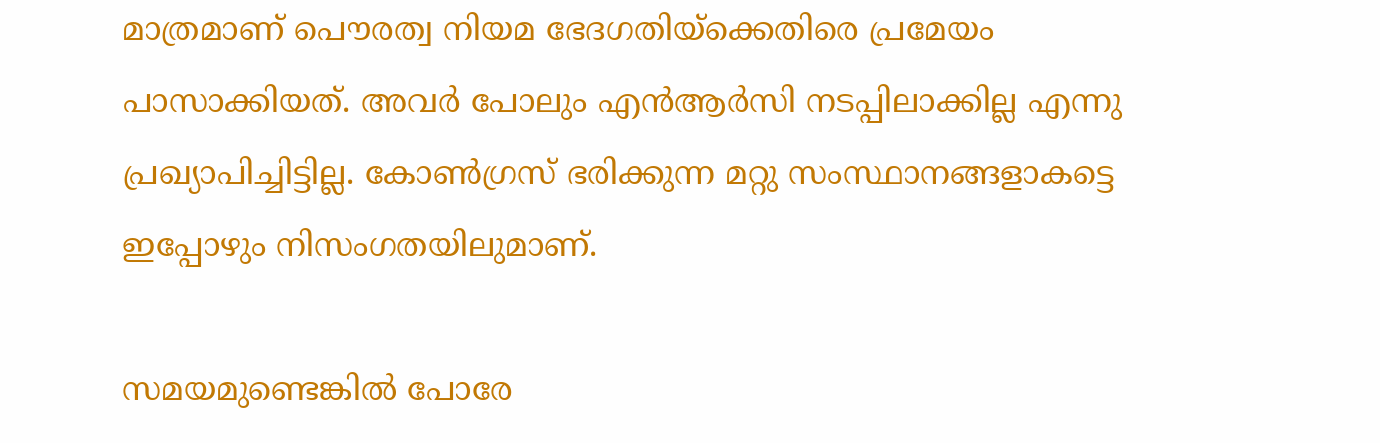മാത്രമാണ് പൌരത്വ നിയമ ഭേദഗതിയ്ക്കെതിരെ പ്രമേയം പാസാക്കിയത്. അവർ പോലും എൻആർസി നടപ്പിലാക്കില്ല എന്നു പ്രഖ്യാപിച്ചിട്ടില്ല. കോൺഗ്രസ് ഭരിക്കുന്ന മറ്റു സംസ്ഥാനങ്ങളാകട്ടെ ഇപ്പോഴും നിസംഗതയിലുമാണ്.

സമയമുണ്ടെങ്കിൽ പോരേ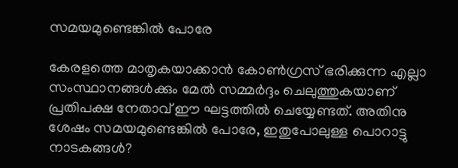സമയമുണ്ടെങ്കിൽ പോരേ

കേരളത്തെ മാതൃകയാക്കാൻ കോൺഗ്രസ് ഭരിക്കുന്ന എല്ലാ സംസ്ഥാനങ്ങൾക്കും മേൽ സമ്മർദ്ദം ചെലുത്തുകയാണ് പ്രതിപക്ഷ നേതാവ് ഈ ഘട്ടത്തിൽ ചെയ്യേണ്ടത്. അതിനു ശേഷം സമയമുണ്ടെങ്കിൽ പോരേ, ഇതുപോലുള്ള പൊറാട്ടു നാടകങ്ങൾ?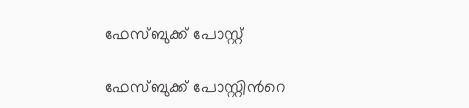ഫേസ്ബുക്ക് പോസ്റ്റ്

ഫേസ്ബുക്ക് പോസ്റ്റിന്‍റെ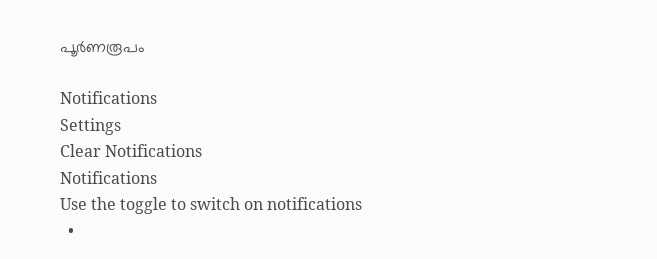പൂര്‍ണരൂപം

Notifications
Settings
Clear Notifications
Notifications
Use the toggle to switch on notifications
  •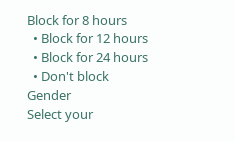Block for 8 hours
  • Block for 12 hours
  • Block for 24 hours
  • Don't block
Gender
Select your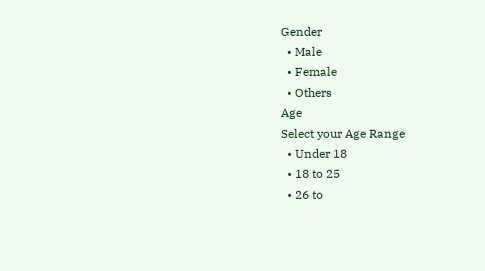Gender
  • Male
  • Female
  • Others
Age
Select your Age Range
  • Under 18
  • 18 to 25
  • 26 to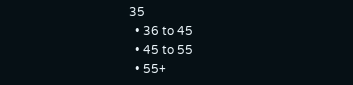35
  • 36 to 45
  • 45 to 55
  • 55+